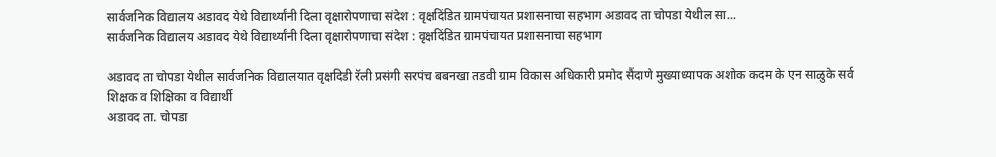सार्वजनिक विद्यालय अडावद येथे विद्यार्थ्यांनी दिला वृक्षारोपणाचा संदेश : वृक्षदिंडित ग्रामपंचायत प्रशासनाचा सहभाग अडावद ता चोपडा येथील सा...
सार्वजनिक विद्यालय अडावद येथे विद्यार्थ्यांनी दिला वृक्षारोपणाचा संदेश : वृक्षदिंडित ग्रामपंचायत प्रशासनाचा सहभाग

अडावद ता चोपडा येथील सार्वजनिक विद्यालयात वृक्षदिडी रॅली प्रसंगी सरपंच बबनखा तडवी ग्राम विकास अधिकारी प्रमोद सैंदाणे मुख्याध्यापक अशोक कदम के एन साळुके सर्व शिक्षक व शिक्षिका व विद्यार्थी
अडावद ता. चोपडा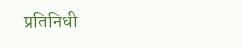प्रतिनिधी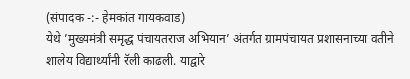(संपादक -:- हेमकांत गायकवाड)
येथे ’मुख्यमंत्री समृद्ध पंचायतराज अभियान’ अंतर्गत ग्रामपंचायत प्रशासनाच्या वतीने शालेय विद्यार्थ्यांनी रॅली काढली. याद्वारे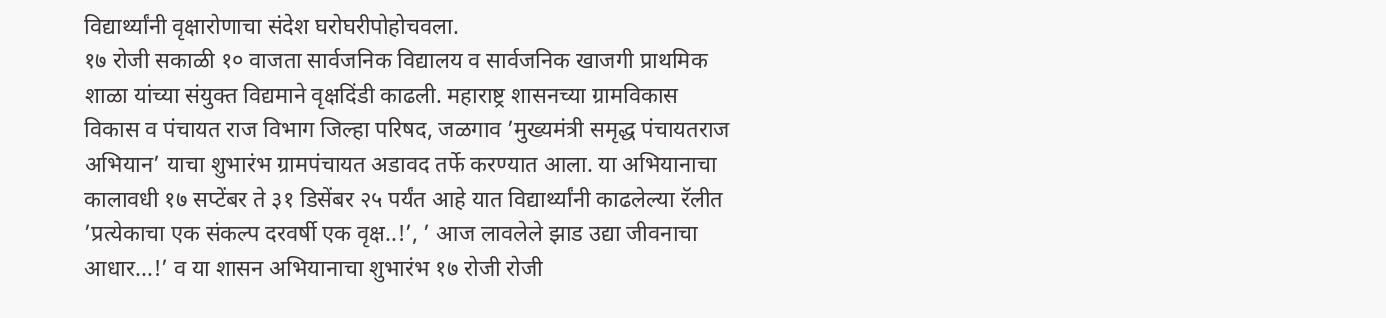विद्यार्थ्यांनी वृक्षारोणाचा संदेश घरोघरीपोहोचवला.
१७ रोजी सकाळी १० वाजता सार्वजनिक विद्यालय व सार्वजनिक खाजगी प्राथमिक शाळा यांच्या संयुक्त विद्यमाने वृक्षदिंडी काढली. महाराष्ट्र शासनच्या ग्रामविकास विकास व पंचायत राज विभाग जिल्हा परिषद, जळगाव ’मुख्यमंत्री समृद्ध पंचायतराज अभियान’ याचा शुभारंभ ग्रामपंचायत अडावद तर्फे करण्यात आला. या अभियानाचा कालावधी १७ सप्टेंबर ते ३१ डिसेंबर २५ पर्यंत आहे यात विद्यार्थ्यांनी काढलेल्या रॅलीत ’प्रत्येकाचा एक संकल्प दरवर्षी एक वृक्ष..!’, ’ आज लावलेले झाड उद्या जीवनाचा आधार...!’ व या शासन अभियानाचा शुभारंभ १७ रोजी रोजी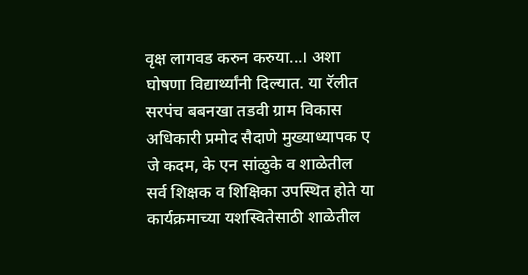वृक्ष लागवड करुन करुया...। अशा घोषणा विद्यार्थ्यांनी दिल्यात. या रॅलीत सरपंच बबनखा तडवी ग्राम विकास अधिकारी प्रमोद सैदाणे मुख्याध्यापक ए जे कदम, के एन सांळुके व शाळेतील सर्व शिक्षक व शिक्षिका उपस्थित होते या कार्यक्रमाच्या यशस्वितेसाठी शाळेतील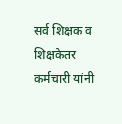सर्व शिक्षक व शिक्षकेतर कर्मचारी यांनी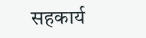सहकार्य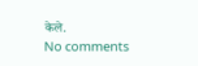केले.
No comments